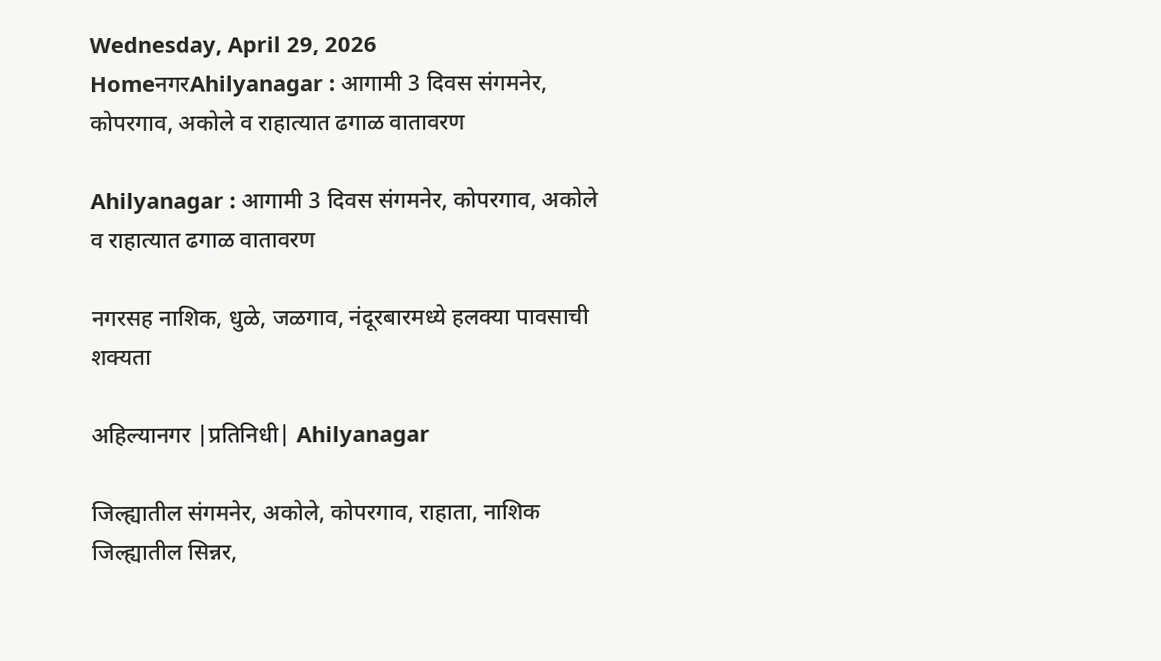Wednesday, April 29, 2026
HomeनगरAhilyanagar : आगामी 3 दिवस संगमनेर, कोपरगाव, अकोले व राहात्यात ढगाळ वातावरण

Ahilyanagar : आगामी 3 दिवस संगमनेर, कोपरगाव, अकोले व राहात्यात ढगाळ वातावरण

नगरसह नाशिक, धुळे, जळगाव, नंदूरबारमध्ये हलक्या पावसाची शक्यता

अहिल्यानगर |प्रतिनिधी| Ahilyanagar

जिल्ह्यातील संगमनेर, अकोले, कोपरगाव, राहाता, नाशिक जिल्ह्यातील सिन्नर,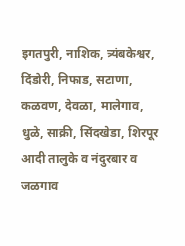इगतपुरी, नाशिक, त्र्यंबकेश्वर, दिंडोरी, निफाड, सटाणा, कळवण, देवळा, मालेगाव, धुळे, साक्री, सिंदखेडा, शिरपूर आदी तालुके व नंदुरबार व जळगाव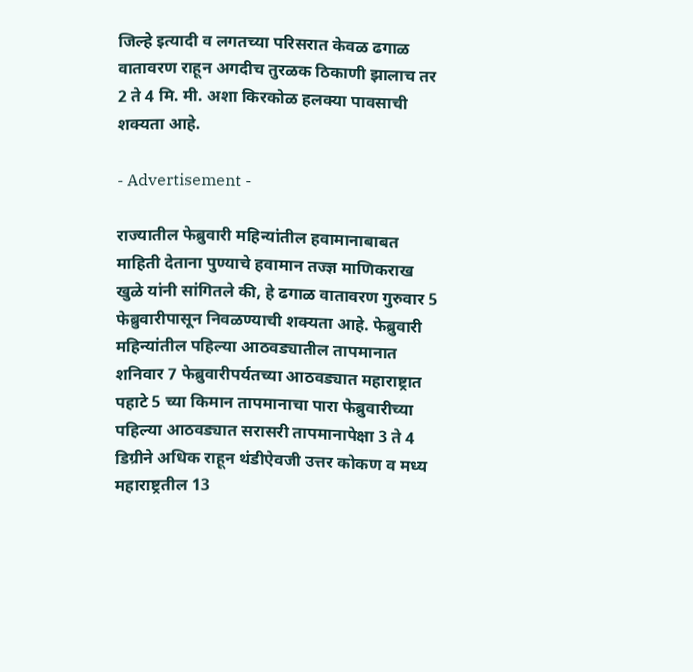जिल्हे इत्यादी व लगतच्या परिसरात केवळ ढगाळ वातावरण राहून अगदीच तुरळक ठिकाणी झालाच तर 2 ते 4 मि. मी. अशा किरकोळ हलक्या पावसाची शक्यता आहे.

- Advertisement -

राज्यातील फेब्रुवारी महिन्यांतील हवामानाबाबत माहिती देताना पुण्याचे हवामान तज्ज्ञ माणिकराख खुळे यांनी सांगितले की, हे ढगाळ वातावरण गुरुवार 5 फेब्रुवारीपासून निवळण्याची शक्यता आहे. फेब्रुवारी महिन्यांतील पहिल्या आठवड्यातील तापमानात शनिवार 7 फेब्रुवारीपर्यतच्या आठवड्यात महाराष्ट्रात पहाटे 5 च्या किमान तापमानाचा पारा फेब्रुवारीच्या पहिल्या आठवड्यात सरासरी तापमानापेक्षा 3 ते 4 डिग्रीने अधिक राहून थंडीऐवजी उत्तर कोकण व मध्य महाराष्ट्रतील 13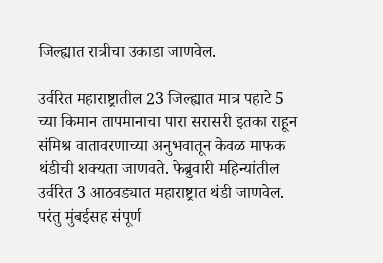जिल्ह्यात रात्रीचा उकाडा जाणवेल.

उर्वरित महाराष्ट्रातील 23 जिल्ह्यात मात्र पहाटे 5 च्या किमान तापमानाचा पारा सरासरी इतका राहून संमिश्र वातावरणाच्या अनुभवातून केवळ माफक थंडीची शक्यता जाणवते. फेब्रुवारी महिन्यांतील उर्वरित 3 आठवड्यात महाराष्ट्रात थंडी जाणवेल. परंतु मुंबईसह संपूर्ण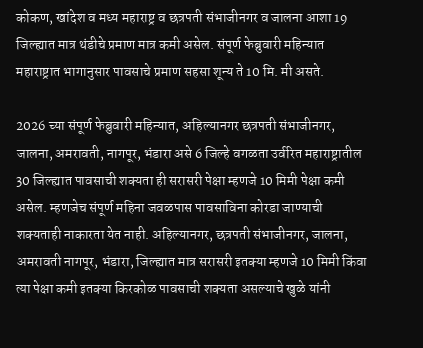कोकण, खांदेश व मध्य महाराष्ट्र व छत्रपती संभाजीनगर व जालना आशा 19 जिल्ह्यात मात्र थंडीचे प्रमाण मात्र कमी असेल. संपूर्ण फेब्रुवारी महिन्यात महाराष्ट्रात भागानुसार पावसाचे प्रमाण सहसा शून्य ते 10 मि. मी असते.

2026 च्या संपूर्ण फेब्रुवारी महिन्यात, अहिल्यानगर छत्रपती संभाजीनगर, जालना, अमरावती, नागपूर, भंडारा असे 6 जिल्हे वगळता उर्वरित महाराष्ट्रातील 30 जिल्ह्यात पावसाची शक्यता ही सरासरी पेक्षा म्हणजे 10 मिमी पेक्षा कमी असेल. म्हणजेच संपूर्ण महिना जवळपास पावसाविना कोरडा जाण्याची शक्यताही नाकारता येत नाही. अहिल्यानगर, छत्रपती संभाजीनगर, जालना, अमरावती नागपूर, भंडारा, जिल्ह्यात मात्र सरासरी इतक्या म्हणजे 10 मिमी किंवा त्या पेक्षा कमी इतक्या किरकोळ पावसाची शक्यता असल्याचे खुळे यांनी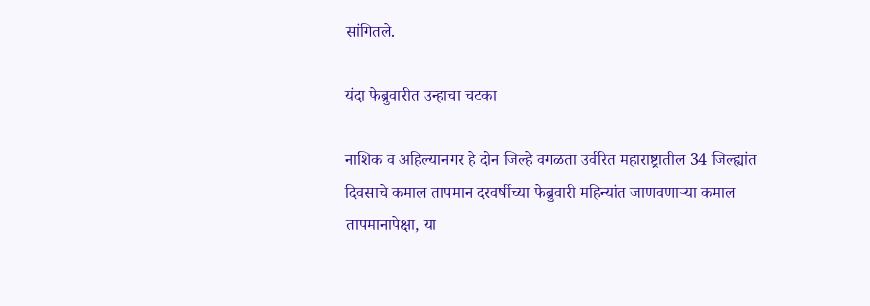सांगितले.

यंदा फेब्रुवारीत उन्हाचा चटका

नाशिक व अहिल्यानगर हे दोन जिल्हे वगळता उर्वरित महाराष्ट्रातील 34 जिल्ह्यांत दिवसाचे कमाल तापमान दरवर्षीच्या फेब्रुवारी महिन्यांत जाणवणार्‍या कमाल तापमानापेक्षा, या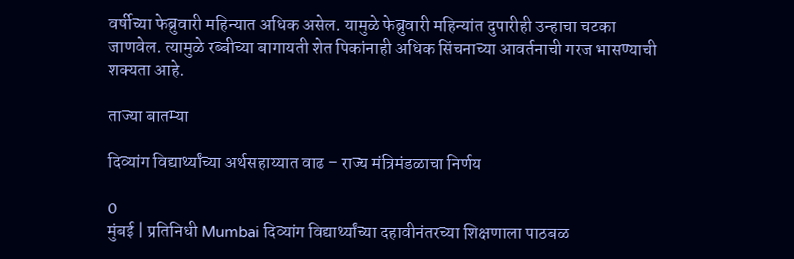वर्षीच्या फेब्रुवारी महिन्यात अधिक असेल. यामुळे फेब्रुवारी महिन्यांत दुपारीही उन्हाचा चटका जाणवेल. त्यामुळे रब्बीच्या बागायती शेत पिकांनाही अधिक सिंचनाच्या आवर्तनाची गरज भासण्याची शक्यता आहे.

ताज्या बातम्या

दिव्यांग विद्यार्थ्यांच्या अर्थसहाय्यात वाढ – राज्य मंत्रिमंडळाचा निर्णय

0
मुंबई | प्रतिनिधी Mumbai दिव्यांग विद्यार्थ्यांच्या दहावीनंतरच्या शिक्षणाला पाठबळ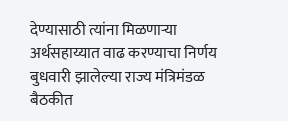देण्यासाठी त्यांना मिळणाऱ्या अर्थसहाय्यात वाढ करण्याचा निर्णय बुधवारी झालेल्या राज्य मंत्रिमंडळ बैठकीत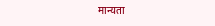मान्यता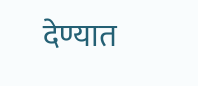देण्यात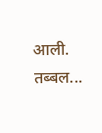आली. तब्बल...